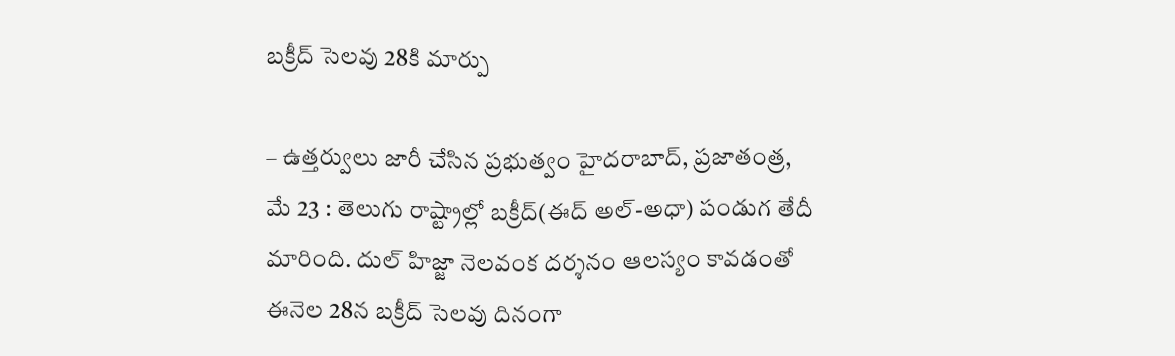బక్రీద్ సెలవు 28కి మార్పు

– ఉత్తర్వులు జారీ చేసిన ప్రభుత్వం హైదరాబాద్, ప్రజాతంత్ర, మే 23 : తెలుగు రాష్ట్రాల్లో బక్రీద్(ఈద్ అల్-అధా) పండుగ తేదీ మారింది. దుల్ హిజ్జా నెలవంక దర్శనం ఆలస్యం కావడంతో ఈనెల 28న బక్రీద్ సెలవు దినంగా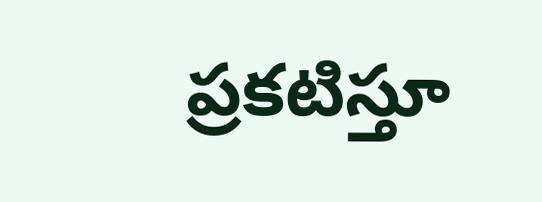ప్రకటిస్తూ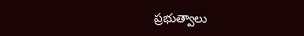ప్రభుత్వాలు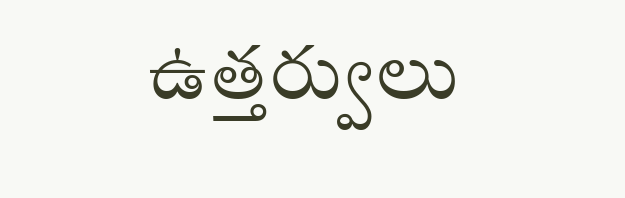ఉత్తర్వులు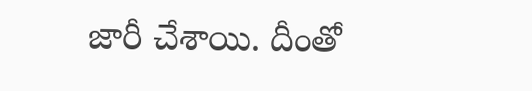జారీ చేశాయి. దీంతో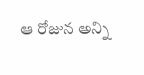ఆ రోజున అన్ని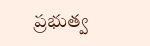ప్రభుత్వ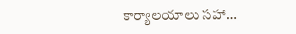కార్యాలయాలు సహా…